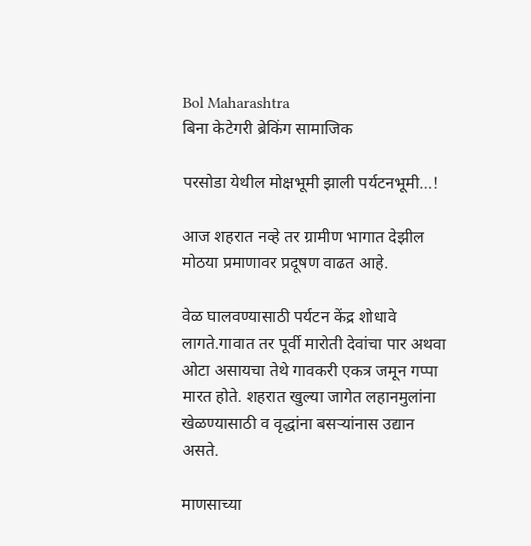Bol Maharashtra
बिना केटेगरी ब्रेकिंग सामाजिक

परसोडा येथील मोक्षभूमी झाली पर्यटनभूमी…!

आज शहरात नव्हे तर ग्रामीण भागात देझील मोठया प्रमाणावर प्रदूषण वाढत आहे.

वेळ घालवण्यासाठी पर्यटन केंद्र शोधावे लागते.गावात तर पूर्वी मारोती देवांचा पार अथवा ओटा असायचा तेथे गावकरी एकत्र जमून गप्पा मारत होते. शहरात खुल्या जागेत लहानमुलांना खेळण्यासाठी व वृद्धांना बसऱ्यांनास उद्यान असते.

माणसाच्या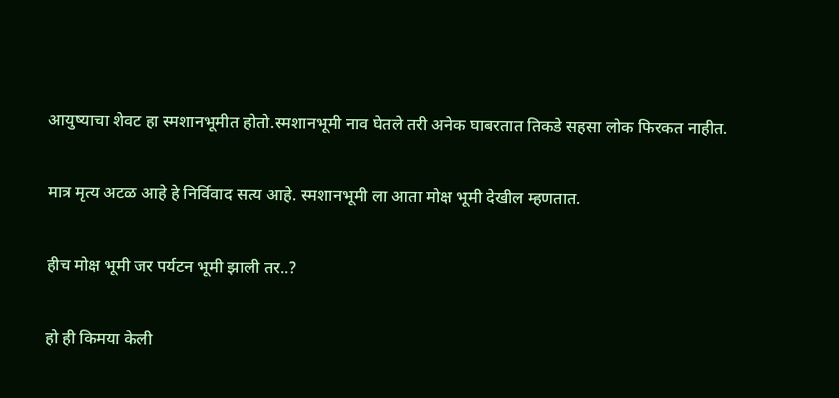आयुष्याचा शेवट हा स्मशानभूमीत होतो.स्मशानभूमी नाव घेतले तरी अनेक घाबरतात तिकडे सहसा लोक फिरकत नाहीत.

मात्र मृत्य अटळ आहे हे निर्विवाद सत्य आहे. स्मशानभूमी ला आता मोक्ष भूमी देखील म्हणतात.

हीच मोक्ष भूमी जर पर्यटन भूमी झाली तर..?

हो ही किमया केली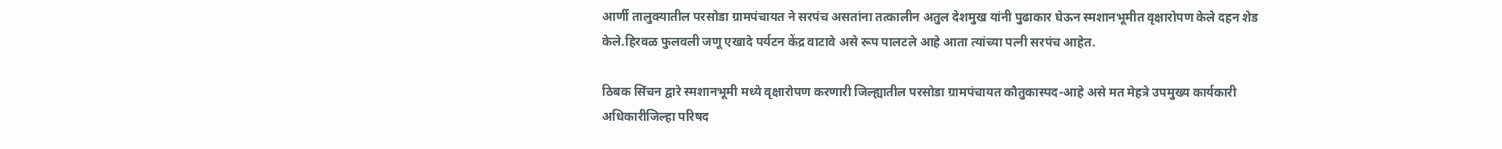आर्णी तालुक्यातील परसोडा ग्रामपंचायत ने सरपंच असतांना तत्कालीन अतुल देशमुख यांनी पुढाकार घेऊन स्मशानभूमीत वृक्षारोपण केले दहन शेड केले.हिरवळ फुलवली जणू एखादे पर्यटन केंद्र वाटावे असे रूप पालटले आहे आता त्यांच्या पत्नी सरपंच आहेत.

ठिबक सिंचन द्वारे स्मशानभूमी मध्ये वृक्षारोपण करणारी जिल्ह्यातील परसोडा ग्रामपंचायत कौतुकास्पद-आहे असे मत मेहत्रे उपमुख्य कार्यकारी अधिकारीजिल्हा परिषद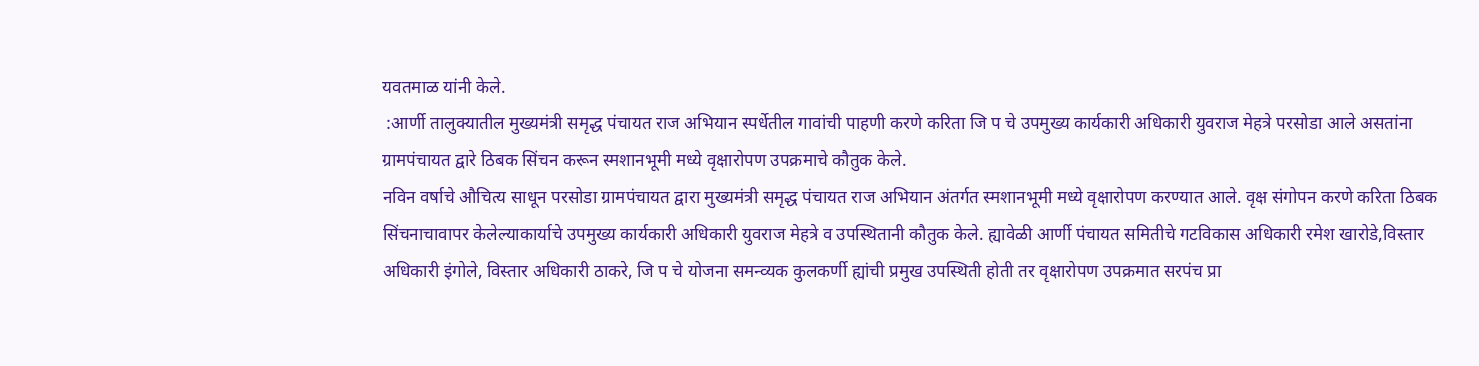यवतमाळ यांनी केले.
 :आर्णी तालुक्यातील मुख्यमंत्री समृद्ध पंचायत राज अभियान स्पर्धेतील गावांची पाहणी करणे करिता जि प चे उपमुख्य कार्यकारी अधिकारी युवराज मेहत्रे परसोडा आले असतांना ग्रामपंचायत द्वारे ठिबक सिंचन करून स्मशानभूमी मध्ये वृक्षारोपण उपक्रमाचे कौतुक केले.
नविन वर्षाचे औचित्य साधून परसोडा ग्रामपंचायत द्वारा मुख्यमंत्री समृद्ध पंचायत राज अभियान अंतर्गत स्मशानभूमी मध्ये वृक्षारोपण करण्यात आले. वृक्ष संगोपन करणे करिता ठिबक सिंचनाचावापर केलेल्याकार्याचे उपमुख्य कार्यकारी अधिकारी युवराज मेहत्रे व उपस्थितानी कौतुक केले. ह्यावेळी आर्णी पंचायत समितीचे गटविकास अधिकारी रमेश खारोडे,विस्तार अधिकारी इंगोले, विस्तार अधिकारी ठाकरे, जि प चे योजना समन्व्यक कुलकर्णी ह्यांची प्रमुख उपस्थिती होती तर वृक्षारोपण उपक्रमात सरपंच प्रा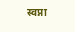स्वप्ना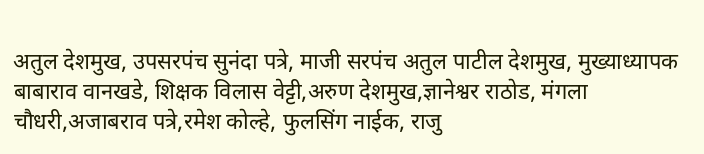अतुल देशमुख, उपसरपंच सुनंदा पत्रे, माजी सरपंच अतुल पाटील देशमुख, मुख्याध्यापक बाबाराव वानखडे, शिक्षक विलास वेट्टी,अरुण देशमुख,ज्ञानेश्वर राठोड, मंगला चौधरी,अजाबराव पत्रे,रमेश कोल्हे, फुलसिंग नाईक, राजु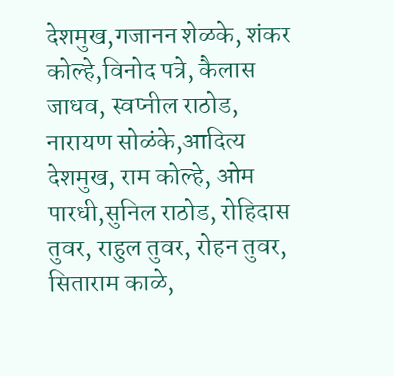देशमुख,गजानन शेळके, शंकर कोल्हे,विनोद पत्रे, कैलास जाधव, स्वप्नील राठोड, नारायण सोळंके,आदित्य देशमुख, राम कोल्हे, ओम पारधी,सुनिल राठोड, रोहिदास तुवर, राहुल तुवर, रोहन तुवर, सिताराम काळे,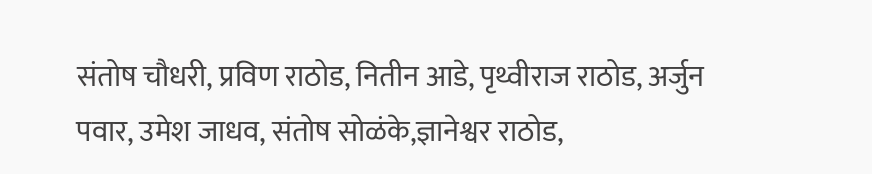संतोष चौधरी, प्रविण राठोड, नितीन आडे, पृथ्वीराज राठोड, अर्जुन पवार, उमेश जाधव, संतोष सोळंके,ज्ञानेश्वर राठोड,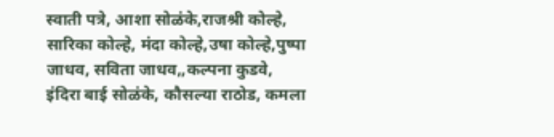स्वाती पत्रे, आशा सोळंके,राजश्री कोल्हे, सारिका कोल्हे, मंदा कोल्हे,उषा कोल्हे,पुष्पा जाधव, सविता जाधव,,कल्पना कुडवे, इंदिरा बाई सोळंके, कौसल्या राठोड, कमला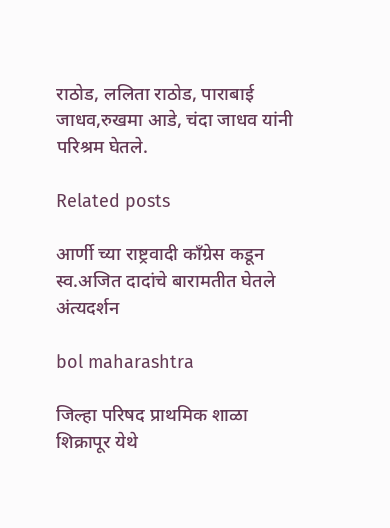राठोड, ललिता राठोड, पाराबाई जाधव,रुखमा आडे, चंदा जाधव यांनी परिश्रम घेतले.

Related posts

आर्णी च्या राष्ट्रवादी काँग्रेस कडून स्व.अजित दादांचे बारामतीत घेतले अंत्यदर्शन

bol maharashtra

जिल्हा परिषद प्राथमिक शाळा शिक्रापूर येथे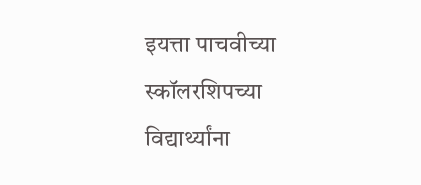इयत्ता पाचवीच्या स्कॉलरशिपच्या विद्यार्थ्यांना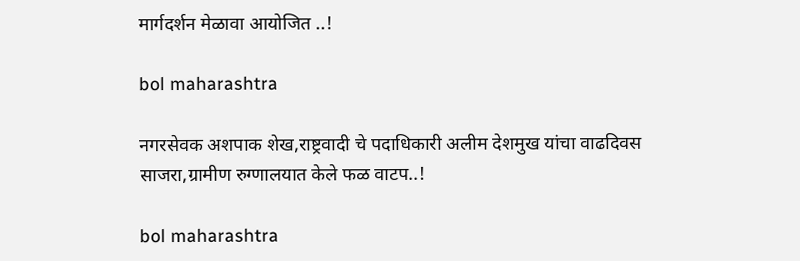मार्गदर्शन मेळावा आयोजित ..!

bol maharashtra

नगरसेवक अशपाक शेख,राष्ट्रवादी चे पदाधिकारी अलीम देशमुख यांचा वाढदिवस साजरा,ग्रामीण रुग्णालयात केले फळ वाटप..!

bol maharashtra